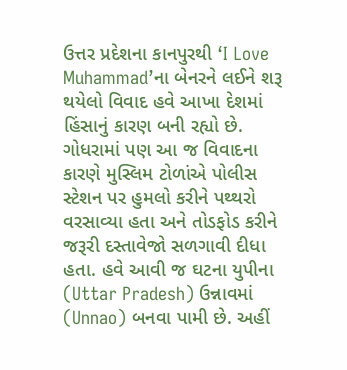ઉત્તર પ્રદેશના કાનપુરથી ‘I Love Muhammad’ના બેનરને લઈને શરૂ થયેલો વિવાદ હવે આખા દેશમાં હિંસાનું કારણ બની રહ્યો છે. ગોધરામાં પણ આ જ વિવાદના કારણે મુસ્લિમ ટોળાંએ પોલીસ સ્ટેશન પર હુમલો કરીને પથ્થરો વરસાવ્યા હતા અને તોડફોડ કરીને જરૂરી દસ્તાવેજો સળગાવી દીધા હતા. હવે આવી જ ઘટના યુપીના (Uttar Pradesh) ઉન્નાવમાં (Unnao) બનવા પામી છે. અહીં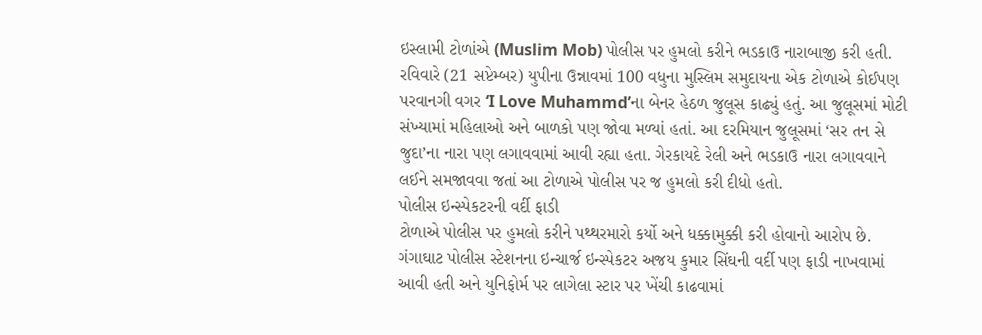ઇસ્લામી ટોળાંએ (Muslim Mob) પોલીસ પર હુમલો કરીને ભડકાઉ નારાબાજી કરી હતી.
રવિવારે (21 સપ્ટેમ્બર) યુપીના ઉન્નાવમાં 100 વધુના મુસ્લિમ સમુદાયના એક ટોળાએ કોઈપણ પરવાનગી વગર ‘I Love Muhammd’ના બેનર હેઠળ જુલૂસ કાઢ્યું હતું. આ જુલૂસમાં મોટી સંખ્યામાં મહિલાઓ અને બાળકો પણ જોવા મળ્યાં હતાં. આ દરમિયાન જુલૂસમાં ‘સર તન સે જુદા’ના નારા પણ લગાવવામાં આવી રહ્યા હતા. ગેરકાયદે રેલી અને ભડકાઉ નારા લગાવવાને લઈને સમજાવવા જતાં આ ટોળાએ પોલીસ પર જ હુમલો કરી દીધો હતો.
પોલીસ ઇન્સ્પેકટરની વર્દી ફાડી
ટોળાએ પોલીસ પર હુમલો કરીને પથ્થરમારો કર્યો અને ધક્કામુક્કી કરી હોવાનો આરોપ છે. ગંગાઘાટ પોલીસ સ્ટેશનના ઇન્ચાર્જ ઇન્સ્પેકટર અજય કુમાર સિંઘની વર્દી પણ ફાડી નાખવામાં આવી હતી અને યુનિફોર્મ પર લાગેલા સ્ટાર પર ખેંચી કાઢવામાં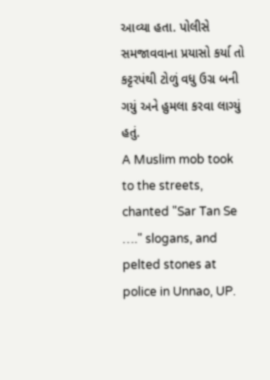આવ્યા હતા. પોલીસે સમજાવવાના પ્રયાસો કર્યા તો કટ્ટરપંથી ટોળું વધુ ઉગ્ર બની ગયું અને હુમલા કરવા લાગ્યું હતું.
A Muslim mob took to the streets, chanted "Sar Tan Se …." slogans, and pelted stones at police in Unnao, UP.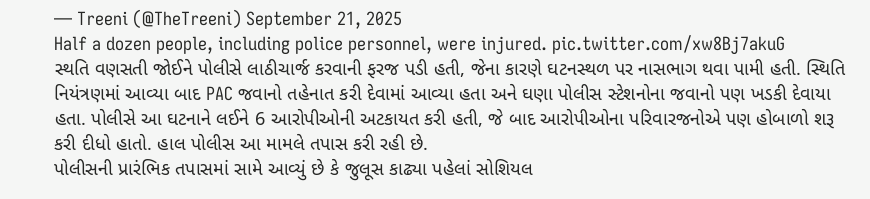— Treeni (@TheTreeni) September 21, 2025
Half a dozen people, including police personnel, were injured. pic.twitter.com/xw8Bj7akuG
સ્થતિ વણસતી જોઈને પોલીસે લાઠીચાર્જ કરવાની ફરજ પડી હતી, જેના કારણે ઘટનસ્થળ પર નાસભાગ થવા પામી હતી. સ્થિતિ નિયંત્રણમાં આવ્યા બાદ PAC જવાનો તહેનાત કરી દેવામાં આવ્યા હતા અને ઘણા પોલીસ સ્ટેશનોના જવાનો પણ ખડકી દેવાયા હતા. પોલીસે આ ઘટનાને લઈને 6 આરોપીઓની અટકાયત કરી હતી, જે બાદ આરોપીઓના પરિવારજનોએ પણ હોબાળો શરૂ કરી દીધો હાતો. હાલ પોલીસ આ મામલે તપાસ કરી રહી છે.
પોલીસની પ્રારંભિક તપાસમાં સામે આવ્યું છે કે જુલૂસ કાઢ્યા પહેલાં સોશિયલ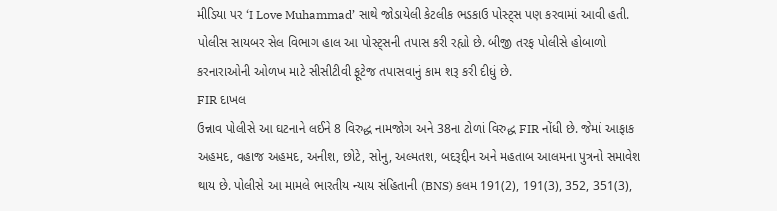મીડિયા પર ‘I Love Muhammad’ સાથે જોડાયેલી કેટલીક ભડકાઉ પોસ્ટ્સ પણ કરવામાં આવી હતી. પોલીસ સાયબર સેલ વિભાગ હાલ આ પોસ્ટ્સની તપાસ કરી રહ્યો છે. બીજી તરફ પોલીસે હોબાળો કરનારાઓની ઓળખ માટે સીસીટીવી ફૂટેજ તપાસવાનું કામ શરૂ કરી દીધું છે.
FIR દાખલ
ઉન્નાવ પોલીસે આ ઘટનાને લઈને 8 વિરુદ્ધ નામજોગ અને 38ના ટોળાં વિરુદ્ધ FIR નોંધી છે. જેમાં આફાક અહમદ, વહાજ અહમદ, અનીશ, છોટે, સોનુ, અલ્મતશ, બદરૂદ્દીન અને મહતાબ આલમના પુત્રનો સમાવેશ થાય છે. પોલીસે આ મામલે ભારતીય ન્યાય સંહિતાની (BNS) કલમ 191(2), 191(3), 352, 351(3),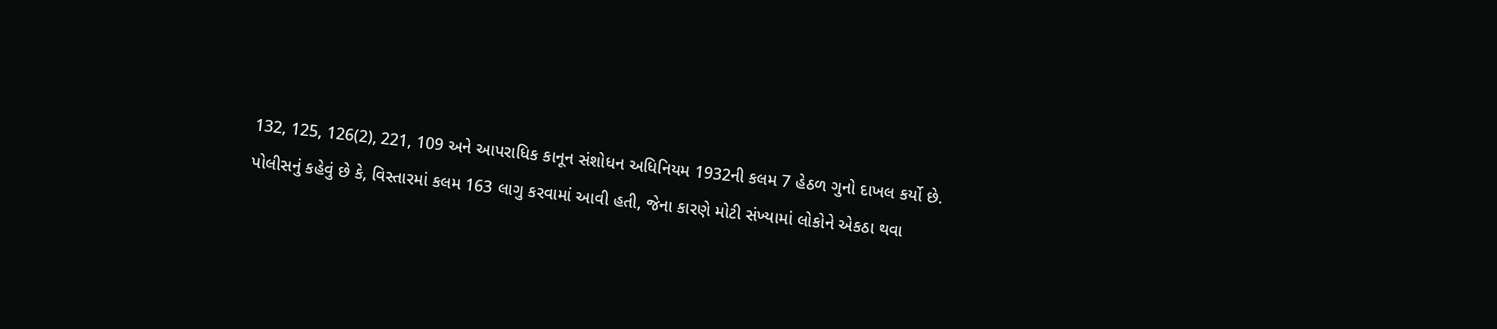132, 125, 126(2), 221, 109 અને આપરાધિક કાનૂન સંશોધન અધિનિયમ 1932ની કલમ 7 હેઠળ ગુનો દાખલ કર્યો છે.
પોલીસનું કહેવું છે કે, વિસ્તારમાં કલમ 163 લાગુ કરવામાં આવી હતી, જેના કારણે મોટી સંખ્યામાં લોકોને એકઠા થવા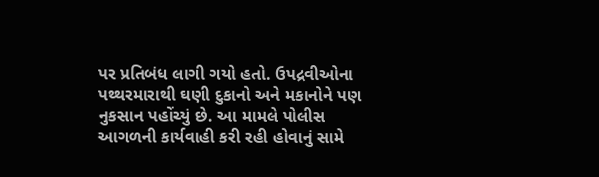પર પ્રતિબંધ લાગી ગયો હતો. ઉપદ્રવીઓના પથ્થરમારાથી ઘણી દુકાનો અને મકાનોને પણ નુકસાન પહોંચ્યું છે. આ મામલે પોલીસ આગળની કાર્યવાહી કરી રહી હોવાનું સામે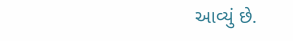આવ્યું છે.